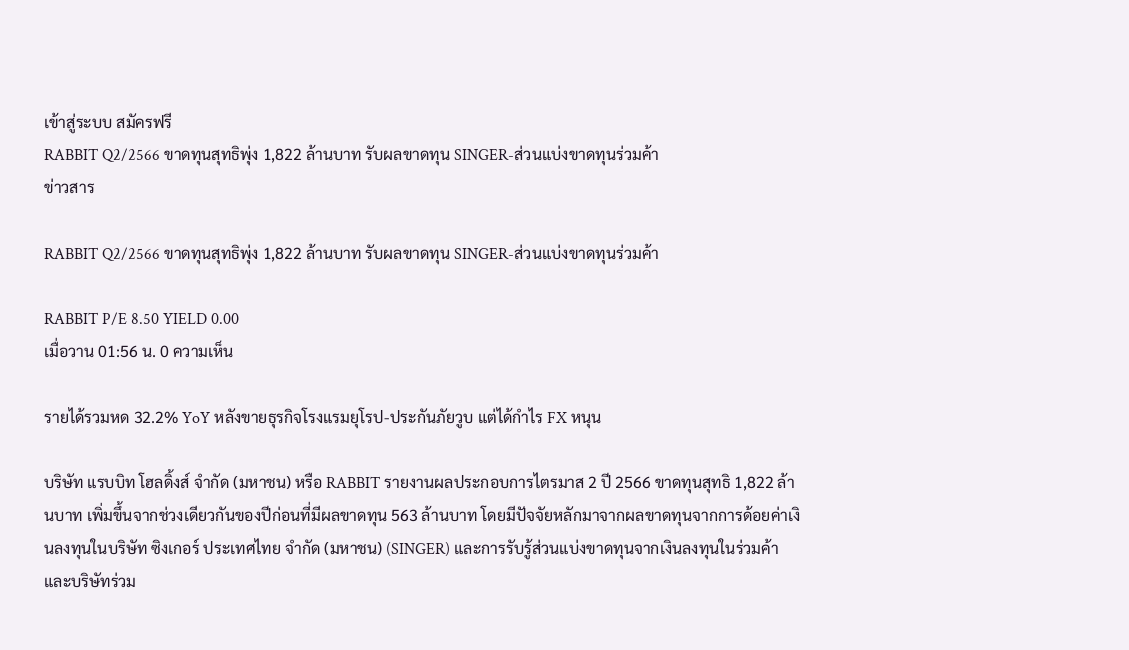เข้าสู่ระบบ สมัครฟรี
RABBIT Q2/2566 ขาดทุนสุทธิพุ่ง 1,822 ล้านบาท รับผลขาดทุน SINGER-ส่วนแบ่งขาดทุนร่วมค้า
ข่าวสาร

RABBIT Q2/2566 ขาดทุนสุทธิพุ่ง 1,822 ล้านบาท รับผลขาดทุน SINGER-ส่วนแบ่งขาดทุนร่วมค้า

RABBIT P/E 8.50 YIELD 0.00
เมื่อวาน 01:56 น. 0 ความเห็น

รายได้รวมหด 32.2% YoY หลังขายธุรกิจโรงแรมยุโรป-ประกันภัยวูบ แต่ได้กำไร FX หนุน

บริษัท แรบบิท โฮลดิ้งส์ จำกัด (มหาชน) หรือ RABBIT รายงานผลประกอบการไตรมาส 2 ปี 2566 ขาดทุนสุทธิ 1,822 ล้านบาท เพิ่มขึ้นจากช่วงเดียวกันของปีก่อนที่มีผลขาดทุน 563 ล้านบาท โดยมีปัจจัยหลักมาจากผลขาดทุนจากการด้อยค่าเงินลงทุนในบริษัท ซิงเกอร์ ประเทศไทย จำกัด (มหาชน) (SINGER) และการรับรู้ส่วนแบ่งขาดทุนจากเงินลงทุนในร่วมค้าและบริษัทร่วม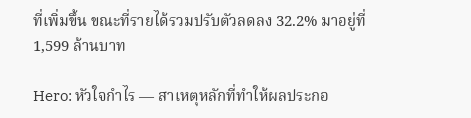ที่เพิ่มขึ้น ขณะที่รายได้รวมปรับตัวลดลง 32.2% มาอยู่ที่ 1,599 ล้านบาท

Hero: หัวใจกำไร — สาเหตุหลักที่ทำให้ผลประกอ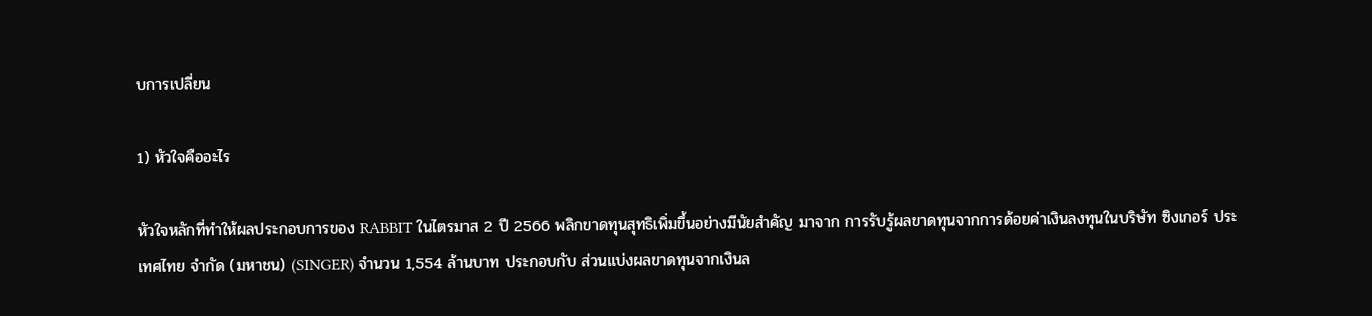บการเปลี่ยน

1) หัวใจคืออะไร

หัวใจหลักที่ทำให้ผลประกอบการของ RABBIT ในไตรมาส 2 ปี 2566 พลิกขาดทุนสุทธิเพิ่มขึ้นอย่างมีนัยสำคัญ มาจาก การรับรู้ผลขาดทุนจากการด้อยค่าเงินลงทุนในบริษัท ซิงเกอร์ ประเทศไทย จำกัด (มหาชน) (SINGER) จำนวน 1,554 ล้านบาท ประกอบกับ ส่วนแบ่งผลขาดทุนจากเงินล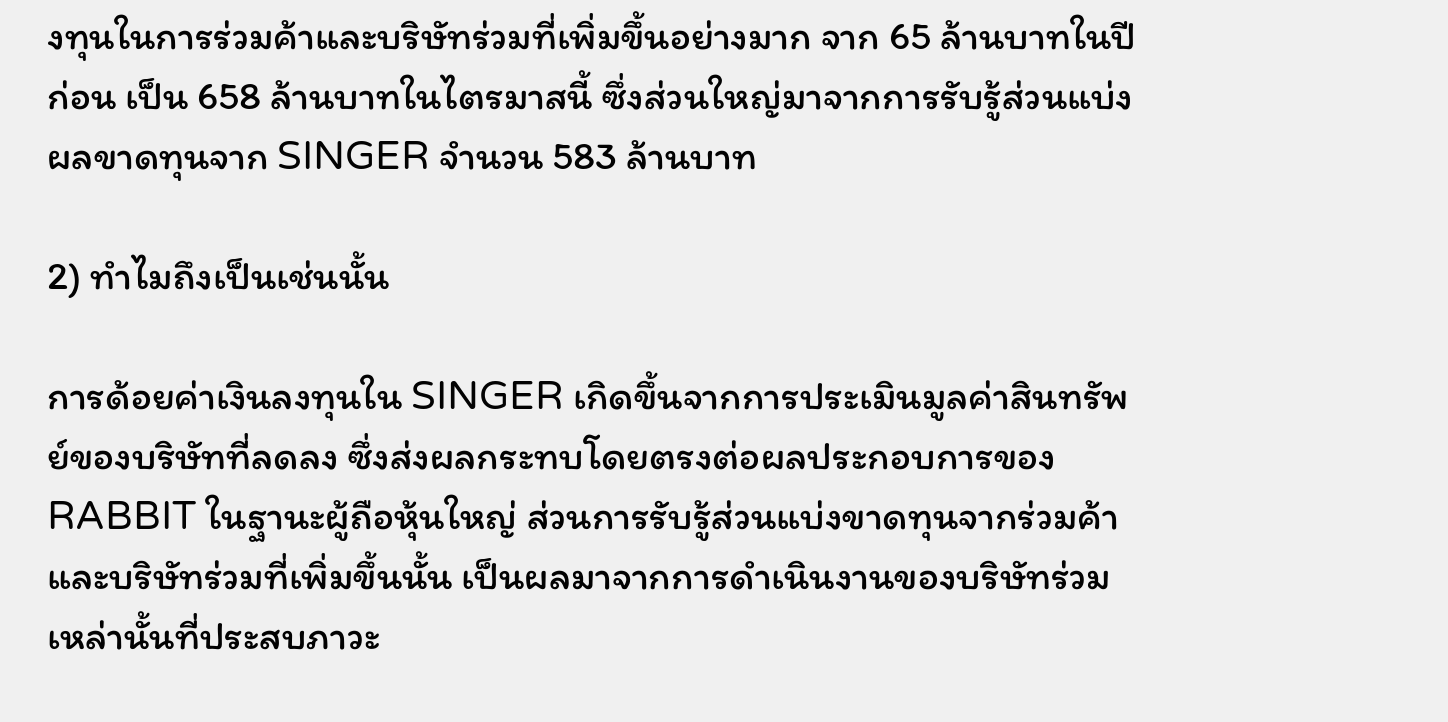งทุนในการร่วมค้าและบริษัทร่วมที่เพิ่มขึ้นอย่างมาก จาก 65 ล้านบาทในปีก่อน เป็น 658 ล้านบาทในไตรมาสนี้ ซึ่งส่วนใหญ่มาจากการรับรู้ส่วนแบ่งผลขาดทุนจาก SINGER จำนวน 583 ล้านบาท

2) ทำไมถึงเป็นเช่นนั้น

การด้อยค่าเงินลงทุนใน SINGER เกิดขึ้นจากการประเมินมูลค่าสินทรัพย์ของบริษัทที่ลดลง ซึ่งส่งผลกระทบโดยตรงต่อผลประกอบการของ RABBIT ในฐานะผู้ถือหุ้นใหญ่ ส่วนการรับรู้ส่วนแบ่งขาดทุนจากร่วมค้าและบริษัทร่วมที่เพิ่มขึ้นนั้น เป็นผลมาจากการดำเนินงานของบริษัทร่วมเหล่านั้นที่ประสบภาวะ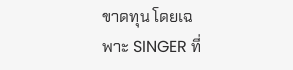ขาดทุน โดยเฉพาะ SINGER ที่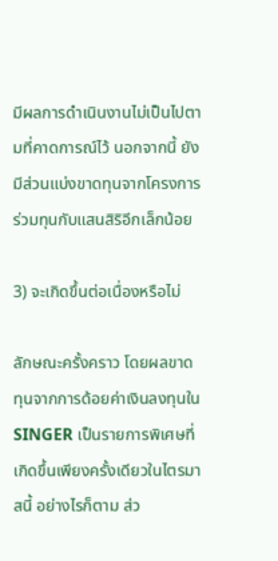มีผลการดำเนินงานไม่เป็นไปตามที่คาดการณ์ไว้ นอกจากนี้ ยังมีส่วนแบ่งขาดทุนจากโครงการร่วมทุนกับแสนสิริอีกเล็กน้อย

3) จะเกิดขึ้นต่อเนื่องหรือไม่

ลักษณะครั้งคราว โดยผลขาดทุนจากการด้อยค่าเงินลงทุนใน SINGER เป็นรายการพิเศษที่เกิดขึ้นเพียงครั้งเดียวในไตรมาสนี้ อย่างไรก็ตาม ส่ว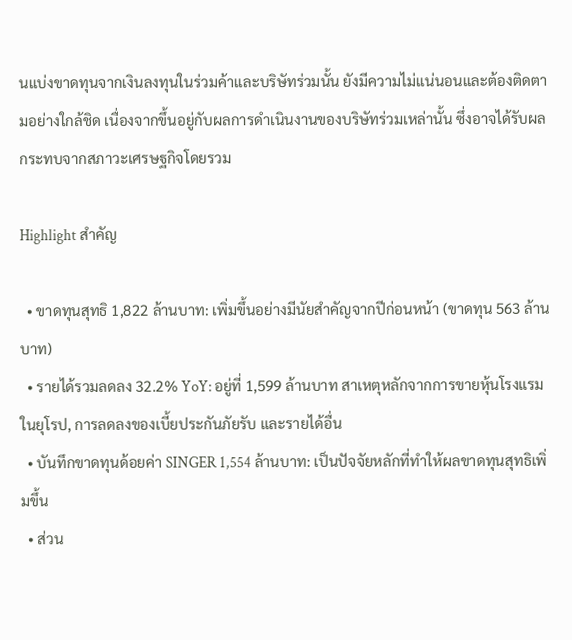นแบ่งขาดทุนจากเงินลงทุนในร่วมค้าและบริษัทร่วมนั้น ยังมีความไม่แน่นอนและต้องติดตามอย่างใกล้ชิด เนื่องจากขึ้นอยู่กับผลการดำเนินงานของบริษัทร่วมเหล่านั้น ซึ่งอาจได้รับผลกระทบจากสภาวะเศรษฐกิจโดยรวม

Highlight สำคัญ

  • ขาดทุนสุทธิ 1,822 ล้านบาท: เพิ่มขึ้นอย่างมีนัยสำคัญจากปีก่อนหน้า (ขาดทุน 563 ล้านบาท)
  • รายได้รวมลดลง 32.2% YoY: อยู่ที่ 1,599 ล้านบาท สาเหตุหลักจากการขายหุ้นโรงแรมในยุโรป, การลดลงของเบี้ยประกันภัยรับ และรายได้อื่น
  • บันทึกขาดทุนด้อยค่า SINGER 1,554 ล้านบาท: เป็นปัจจัยหลักที่ทำให้ผลขาดทุนสุทธิเพิ่มขึ้น
  • ส่วน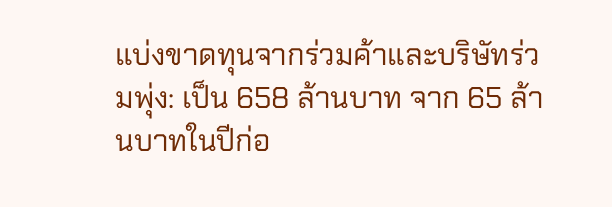แบ่งขาดทุนจากร่วมค้าและบริษัทร่วมพุ่ง: เป็น 658 ล้านบาท จาก 65 ล้านบาทในปีก่อ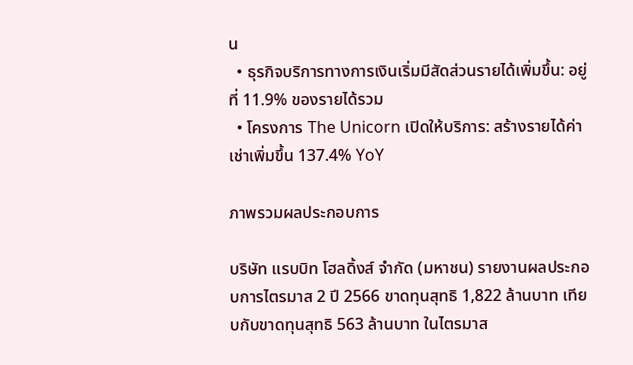น
  • ธุรกิจบริการทางการเงินเริ่มมีสัดส่วนรายได้เพิ่มขึ้น: อยู่ที่ 11.9% ของรายได้รวม
  • โครงการ The Unicorn เปิดให้บริการ: สร้างรายได้ค่าเช่าเพิ่มขึ้น 137.4% YoY

ภาพรวมผลประกอบการ

บริษัท แรบบิท โฮลดิ้งส์ จำกัด (มหาชน) รายงานผลประกอบการไตรมาส 2 ปี 2566 ขาดทุนสุทธิ 1,822 ล้านบาท เทียบกับขาดทุนสุทธิ 563 ล้านบาท ในไตรมาส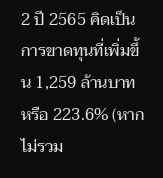2 ปี 2565 คิดเป็นการขาดทุนที่เพิ่มขึ้น 1,259 ล้านบาท หรือ 223.6% (หากไม่รวม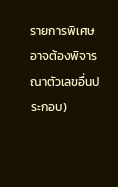รายการพิเศษ อาจต้องพิจารณาตัวเลขอื่นประกอบ)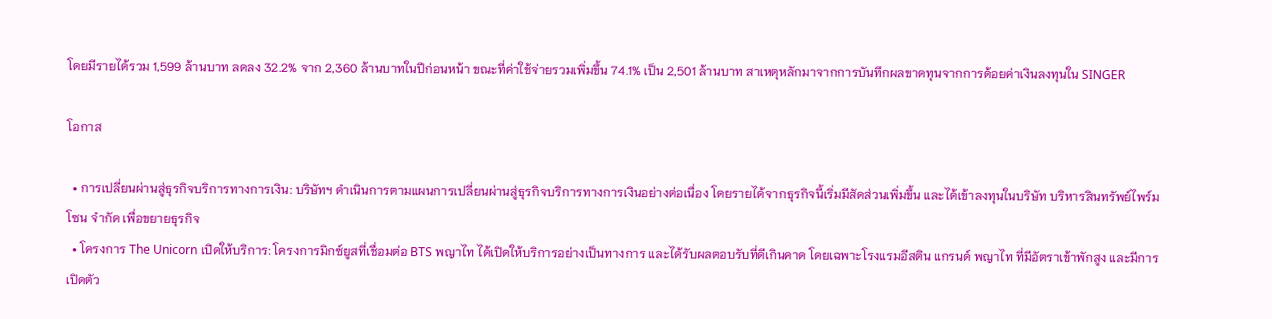โดยมีรายได้รวม 1,599 ล้านบาท ลดลง 32.2% จาก 2,360 ล้านบาทในปีก่อนหน้า ขณะที่ค่าใช้จ่ายรวมเพิ่มขึ้น 74.1% เป็น 2,501 ล้านบาท สาเหตุหลักมาจากการบันทึกผลขาดทุนจากการด้อยค่าเงินลงทุนใน SINGER

โอกาส

  • การเปลี่ยนผ่านสู่ธุรกิจบริการทางการเงิน: บริษัทฯ ดำเนินการตามแผนการเปลี่ยนผ่านสู่ธุรกิจบริการทางการเงินอย่างต่อเนื่อง โดยรายได้จากธุรกิจนี้เริ่มมีสัดส่วนเพิ่มขึ้น และได้เข้าลงทุนในบริษัท บริหารสินทรัพย์ไพร์มโซน จำกัด เพื่อขยายธุรกิจ
  • โครงการ The Unicorn เปิดให้บริการ: โครงการมิกซ์ยูสที่เชื่อมต่อ BTS พญาไท ได้เปิดให้บริการอย่างเป็นทางการ และได้รับผลตอบรับที่ดีเกินคาด โดยเฉพาะโรงแรมอีสติน แกรนด์ พญาไท ที่มีอัตราเข้าพักสูง และมีการเปิดตัว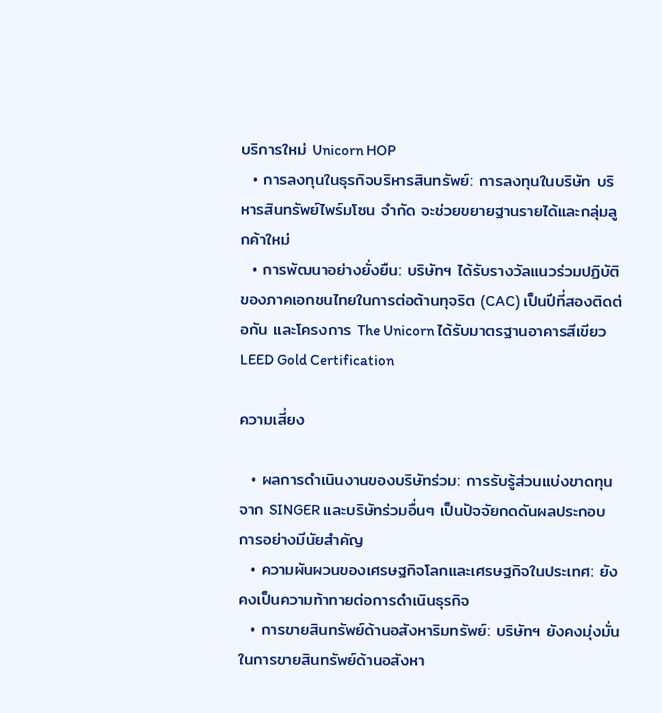บริการใหม่ Unicorn HOP
  • การลงทุนในธุรกิจบริหารสินทรัพย์: การลงทุนในบริษัท บริหารสินทรัพย์ไพร์มโซน จำกัด จะช่วยขยายฐานรายได้และกลุ่มลูกค้าใหม่
  • การพัฒนาอย่างยั่งยืน: บริษัทฯ ได้รับรางวัลแนวร่วมปฏิบัติของภาคเอกชนไทยในการต่อต้านทุจริต (CAC) เป็นปีที่สองติดต่อกัน และโครงการ The Unicorn ได้รับมาตรฐานอาคารสีเขียว LEED Gold Certification

ความเสี่ยง

  • ผลการดำเนินงานของบริษัทร่วม: การรับรู้ส่วนแบ่งขาดทุนจาก SINGER และบริษัทร่วมอื่นๆ เป็นปัจจัยกดดันผลประกอบการอย่างมีนัยสำคัญ
  • ความผันผวนของเศรษฐกิจโลกและเศรษฐกิจในประเทศ: ยังคงเป็นความท้าทายต่อการดำเนินธุรกิจ
  • การขายสินทรัพย์ด้านอสังหาริมทรัพย์: บริษัทฯ ยังคงมุ่งมั่นในการขายสินทรัพย์ด้านอสังหา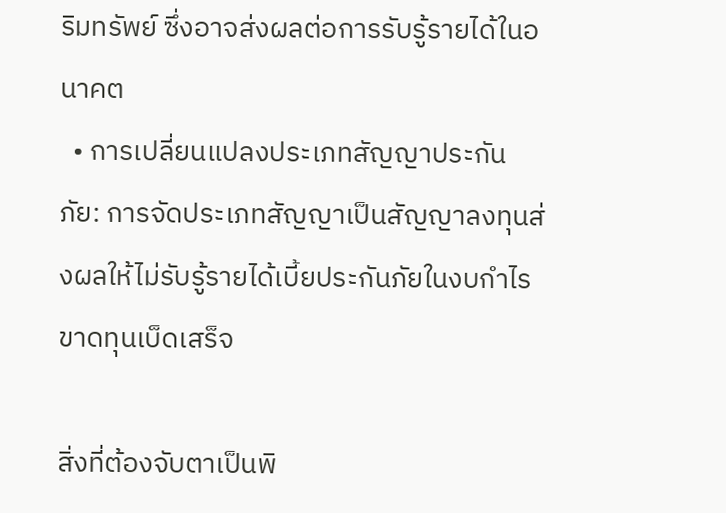ริมทรัพย์ ซึ่งอาจส่งผลต่อการรับรู้รายได้ในอนาคต
  • การเปลี่ยนแปลงประเภทสัญญาประกันภัย: การจัดประเภทสัญญาเป็นสัญญาลงทุนส่งผลให้ไม่รับรู้รายได้เบี้ยประกันภัยในงบกำไรขาดทุนเบ็ดเสร็จ

สิ่งที่ต้องจับตาเป็นพิ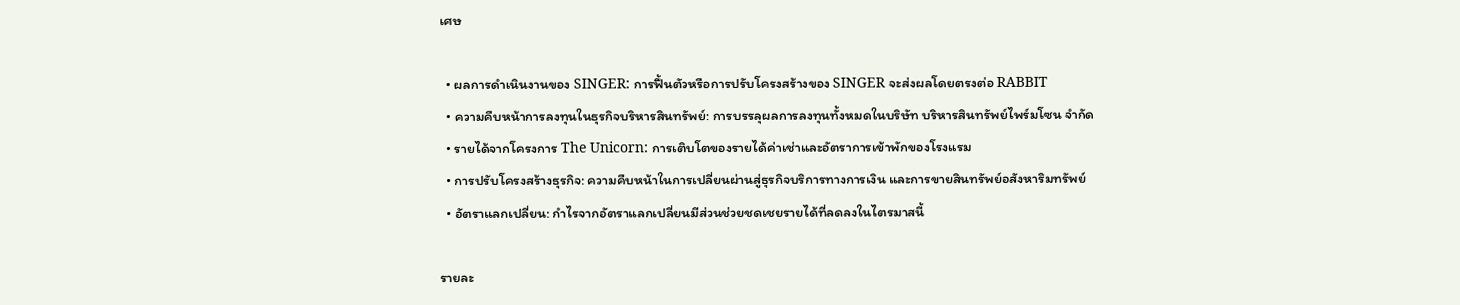เศษ

  • ผลการดำเนินงานของ SINGER: การฟื้นตัวหรือการปรับโครงสร้างของ SINGER จะส่งผลโดยตรงต่อ RABBIT
  • ความคืบหน้าการลงทุนในธุรกิจบริหารสินทรัพย์: การบรรลุผลการลงทุนทั้งหมดในบริษัท บริหารสินทรัพย์ไพร์มโซน จำกัด
  • รายได้จากโครงการ The Unicorn: การเติบโตของรายได้ค่าเช่าและอัตราการเข้าพักของโรงแรม
  • การปรับโครงสร้างธุรกิจ: ความคืบหน้าในการเปลี่ยนผ่านสู่ธุรกิจบริการทางการเงิน และการขายสินทรัพย์อสังหาริมทรัพย์
  • อัตราแลกเปลี่ยน: กำไรจากอัตราแลกเปลี่ยนมีส่วนช่วยชดเชยรายได้ที่ลดลงในไตรมาสนี้

รายละ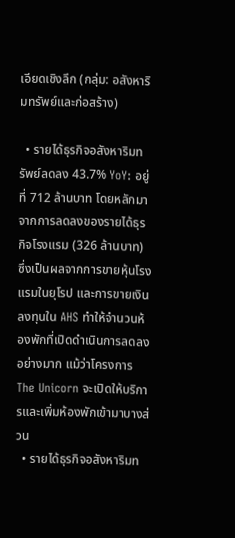เอียดเชิงลึก (กลุ่ม: อสังหาริมทรัพย์และก่อสร้าง)

  • รายได้ธุรกิจอสังหาริมทรัพย์ลดลง 43.7% YoY: อยู่ที่ 712 ล้านบาท โดยหลักมาจากการลดลงของรายได้ธุรกิจโรงแรม (326 ล้านบาท) ซึ่งเป็นผลจากการขายหุ้นโรงแรมในยุโรป และการขายเงินลงทุนใน AHS ทำให้จำนวนห้องพักที่เปิดดำเนินการลดลงอย่างมาก แม้ว่าโครงการ The Unicorn จะเปิดให้บริการและเพิ่มห้องพักเข้ามาบางส่วน
  • รายได้ธุรกิจอสังหาริมท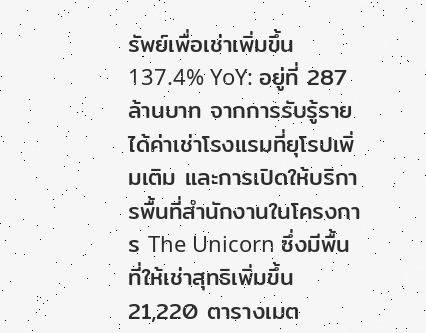รัพย์เพื่อเช่าเพิ่มขึ้น 137.4% YoY: อยู่ที่ 287 ล้านบาท จากการรับรู้รายได้ค่าเช่าโรงแรมที่ยุโรปเพิ่มเติม และการเปิดให้บริการพื้นที่สำนักงานในโครงการ The Unicorn ซึ่งมีพื้นที่ให้เช่าสุทธิเพิ่มขึ้น 21,220 ตารางเมต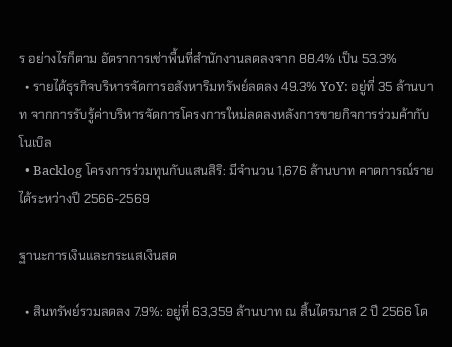ร อย่างไรก็ตาม อัตราการเช่าพื้นที่สำนักงานลดลงจาก 88.4% เป็น 53.3%
  • รายได้ธุรกิจบริหารจัดการอสังหาริมทรัพย์ลดลง 49.3% YoY: อยู่ที่ 35 ล้านบาท จากการรับรู้ค่าบริหารจัดการโครงการใหม่ลดลงหลังการขายกิจการร่วมค้ากับโนเบิล
  • Backlog โครงการร่วมทุนกับแสนสิริ: มีจำนวน 1,676 ล้านบาท คาดการณ์รายได้ระหว่างปี 2566-2569

ฐานะการเงินและกระแสเงินสด

  • สินทรัพย์รวมลดลง 7.9%: อยู่ที่ 63,359 ล้านบาท ณ สิ้นไตรมาส 2 ปี 2566 โด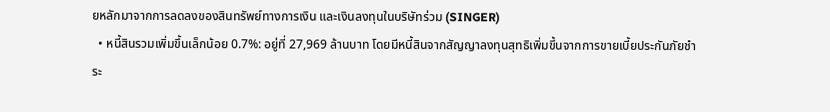ยหลักมาจากการลดลงของสินทรัพย์ทางการเงิน และเงินลงทุนในบริษัทร่วม (SINGER)
  • หนี้สินรวมเพิ่มขึ้นเล็กน้อย 0.7%: อยู่ที่ 27,969 ล้านบาท โดยมีหนี้สินจากสัญญาลงทุนสุทธิเพิ่มขึ้นจากการขายเบี้ยประกันภัยชำระ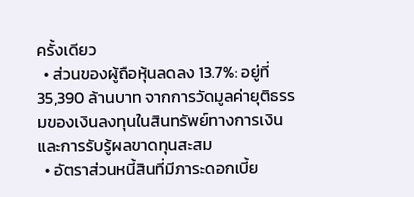ครั้งเดียว
  • ส่วนของผู้ถือหุ้นลดลง 13.7%: อยู่ที่ 35,390 ล้านบาท จากการวัดมูลค่ายุติธรรมของเงินลงทุนในสินทรัพย์ทางการเงิน และการรับรู้ผลขาดทุนสะสม
  • อัตราส่วนหนี้สินที่มีภาระดอกเบี้ย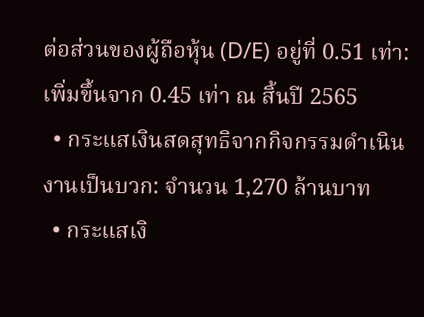ต่อส่วนของผู้ถือหุ้น (D/E) อยู่ที่ 0.51 เท่า: เพิ่มขึ้นจาก 0.45 เท่า ณ สิ้นปี 2565
  • กระแสเงินสดสุทธิจากกิจกรรมดำเนินงานเป็นบวก: จำนวน 1,270 ล้านบาท
  • กระแสเงิ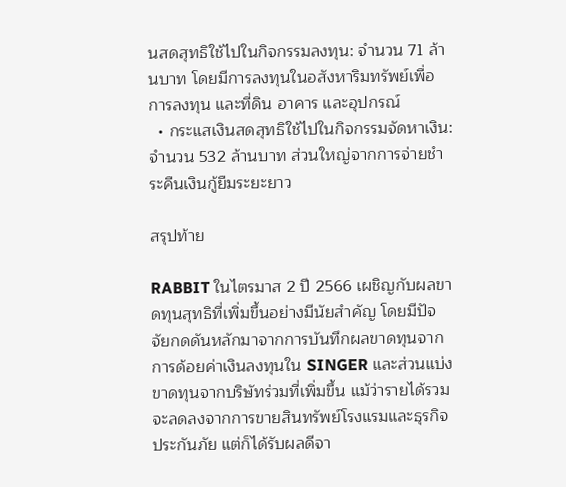นสดสุทธิใช้ไปในกิจกรรมลงทุน: จำนวน 71 ล้านบาท โดยมีการลงทุนในอสังหาริมทรัพย์เพื่อการลงทุน และที่ดิน อาคาร และอุปกรณ์
  • กระแสเงินสดสุทธิใช้ไปในกิจกรรมจัดหาเงิน: จำนวน 532 ล้านบาท ส่วนใหญ่จากการจ่ายชำระคืนเงินกู้ยืมระยะยาว

สรุปท้าย

RABBIT ในไตรมาส 2 ปี 2566 เผชิญกับผลขาดทุนสุทธิที่เพิ่มขึ้นอย่างมีนัยสำคัญ โดยมีปัจจัยกดดันหลักมาจากการบันทึกผลขาดทุนจากการด้อยค่าเงินลงทุนใน SINGER และส่วนแบ่งขาดทุนจากบริษัทร่วมที่เพิ่มขึ้น แม้ว่ารายได้รวมจะลดลงจากการขายสินทรัพย์โรงแรมและธุรกิจประกันภัย แต่ก็ได้รับผลดีจา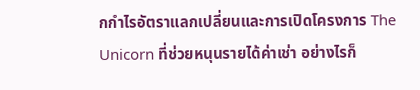กกำไรอัตราแลกเปลี่ยนและการเปิดโครงการ The Unicorn ที่ช่วยหนุนรายได้ค่าเช่า อย่างไรก็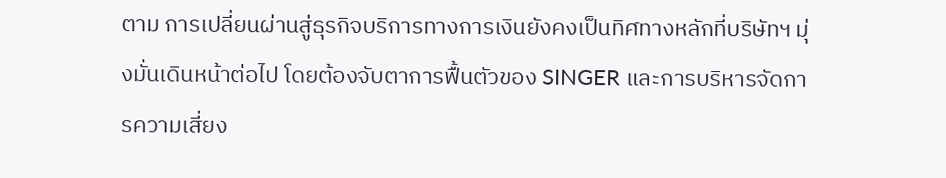ตาม การเปลี่ยนผ่านสู่ธุรกิจบริการทางการเงินยังคงเป็นทิศทางหลักที่บริษัทฯ มุ่งมั่นเดินหน้าต่อไป โดยต้องจับตาการฟื้นตัวของ SINGER และการบริหารจัดการความเสี่ยง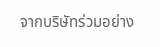จากบริษัทร่วมอย่าง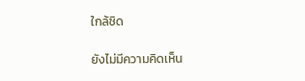ใกล้ชิด

ยังไม่มีความคิดเห็น